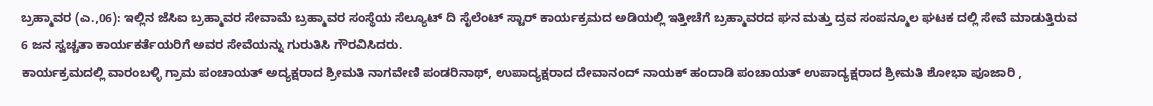ಬ್ರಹ್ಮಾವರ (ಎ.,06): ಇಲ್ಲಿನ ಜೆಸಿಐ ಬ್ರಹ್ಮಾವರ ಸೇವಾಮೆ ಬ್ರಹ್ಮಾವರ ಸಂಸ್ಥೆಯ ಸೆಲ್ಯೂಟ್ ದಿ ಸೈಲೆಂಟ್ ಸ್ಟಾರ್ ಕಾರ್ಯಕ್ರಮದ ಅಡಿಯಲ್ಲಿ ಇತ್ತೀಚೆಗೆ ಬ್ರಹ್ಮಾವರದ ಘನ ಮತ್ತು ದ್ರವ ಸಂಪನ್ಮೂಲ ಘಟಕ ದಲ್ಲಿ ಸೇವೆ ಮಾಡುತ್ತಿರುವ 6 ಜನ ಸ್ವಚ್ಚತಾ ಕಾರ್ಯಕರ್ತೆಯರಿಗೆ ಅವರ ಸೇವೆಯನ್ನು ಗುರುತಿಸಿ ಗೌರವಿಸಿದರು.
ಕಾರ್ಯಕ್ರಮದಲ್ಲಿ ವಾರಂಬಳ್ಳಿ ಗ್ರಾಮ ಪಂಚಾಯತ್ ಅದ್ಯಕ್ಷರಾದ ಶ್ರೀಮತಿ ನಾಗವೇಣಿ ಪಂಡರಿನಾಥ್, ಉಪಾದ್ಯಕ್ಷರಾದ ದೇವಾನಂದ್ ನಾಯಕ್ ಹಂದಾಡಿ ಪಂಚಾಯತ್ ಉಪಾದ್ಯಕ್ಷರಾದ ಶ್ರೀಮತಿ ಶೋಭಾ ಪೂಜಾರಿ ,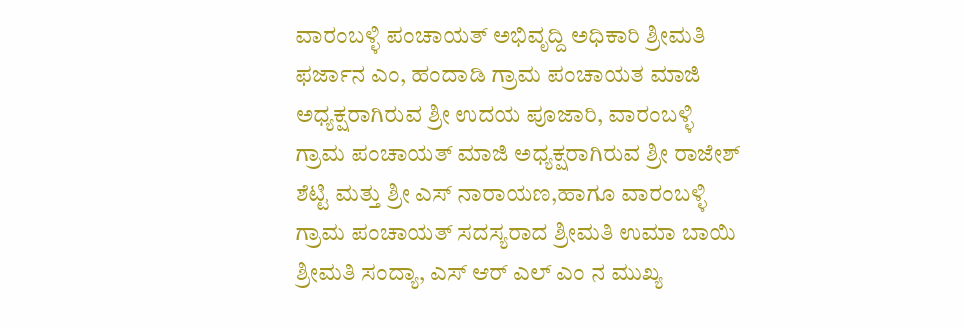ವಾರಂಬಳ್ಳಿ ಪಂಚಾಯತ್ ಅಭಿವೃದ್ದಿ ಅಧಿಕಾರಿ ಶ್ರೀಮತಿ ಫರ್ಜಾನ ಎಂ, ಹಂದಾಡಿ ಗ್ರಾಮ ಪಂಚಾಯತ ಮಾಜಿ ಅಧ್ಯಕ್ಷರಾಗಿರುವ ಶ್ರೀ ಉದಯ ಪೂಜಾರಿ, ವಾರಂಬಳ್ಳಿ ಗ್ರಾಮ ಪಂಚಾಯತ್ ಮಾಜಿ ಅಧ್ಯಕ್ಷರಾಗಿರುವ ಶ್ರೀ ರಾಜೇಶ್ ಶೆಟ್ಟಿ ಮತ್ತು ಶ್ರೀ ಎಸ್ ನಾರಾಯಣ,ಹಾಗೂ ವಾರಂಬಳ್ಳಿ ಗ್ರಾಮ ಪಂಚಾಯತ್ ಸದಸ್ಯರಾದ ಶ್ರೀಮತಿ ಉಮಾ ಬಾಯಿ ಶ್ರೀಮತಿ ಸಂದ್ಯಾ, ಎಸ್ ಆರ್ ಎಲ್ ಎಂ ನ ಮುಖ್ಯ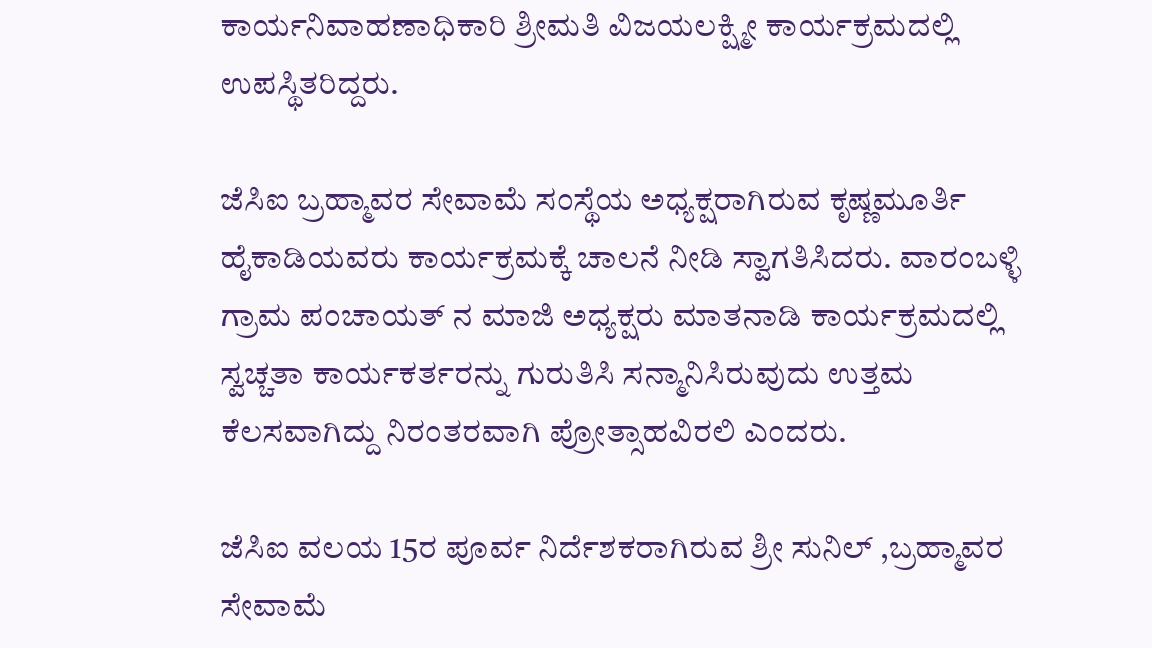ಕಾರ್ಯನಿವಾಹಣಾಧಿಕಾರಿ ಶ್ರೀಮತಿ ವಿಜಯಲಕ್ಷ್ಮೀ ಕಾರ್ಯಕ್ರಮದಲ್ಲಿ ಉಪಸ್ಥಿತರಿದ್ದರು.

ಜೆಸಿಐ ಬ್ರಹ್ಮಾವರ ಸೇವಾಮೆ ಸಂಸ್ಥೆಯ ಅಧ್ಯಕ್ಷರಾಗಿರುವ ಕೃಷ್ಣಮೂರ್ತಿ ಹೈಕಾಡಿಯವರು ಕಾರ್ಯಕ್ರಮಕ್ಕೆ ಚಾಲನೆ ನೀಡಿ ಸ್ವಾಗತಿಸಿದರು. ವಾರಂಬಳ್ಳಿ ಗ್ರಾಮ ಪಂಚಾಯತ್ ನ ಮಾಜಿ ಅಧ್ಯಕ್ಷರು ಮಾತನಾಡಿ ಕಾರ್ಯಕ್ರಮದಲ್ಲಿ ಸ್ವಚ್ಚತಾ ಕಾರ್ಯಕರ್ತರನ್ನು ಗುರುತಿಸಿ ಸನ್ಮಾನಿಸಿರುವುದು ಉತ್ತಮ ಕೆಲಸವಾಗಿದ್ದು ನಿರಂತರವಾಗಿ ಪ್ರೋತ್ಸಾಹವಿರಲಿ ಎಂದರು.

ಜೆಸಿಐ ವಲಯ 15ರ ಪೂರ್ವ ನಿರ್ದೆಶಕರಾಗಿರುವ ಶ್ರೀ ಸುನಿಲ್ ,ಬ್ರಹ್ಮಾವರ ಸೇವಾಮೆ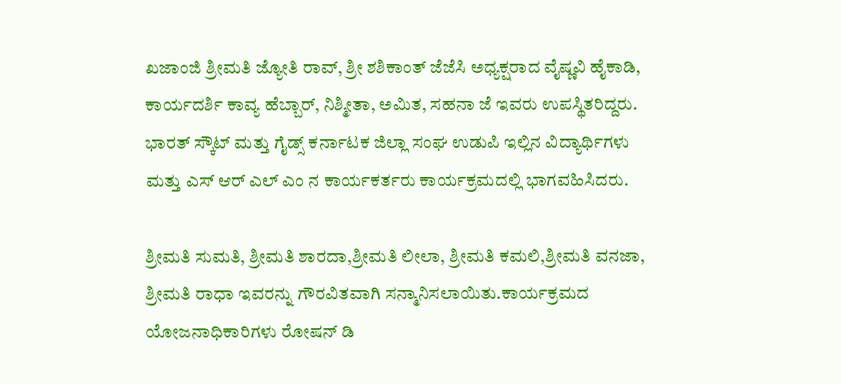ಖಜಾಂಜಿ ಶ್ರೀಮತಿ ಜ್ಯೋತಿ ರಾವ್, ಶ್ರೀ ಶಶಿಕಾಂತ್ ಜೆಜೆಸಿ ಅಧ್ಯಕ್ಷರಾದ ವೈಷ್ಣವಿ ಹೈಕಾಡಿ, ಕಾರ್ಯದರ್ಶಿ ಕಾವ್ಯ ಹೆಬ್ಬಾರ್, ನಿಶ್ಮೀತಾ, ಅಮಿತ, ಸಹನಾ ಜೆ ಇವರು ಉಪಸ್ಥಿತರಿದ್ದರು. ಭಾರತ್ ಸ್ಕೌಟ್ ಮತ್ತು ಗೈಡ್ಸ್ ಕರ್ನಾಟಕ ಜಿಲ್ಲಾ ಸಂಘ ಉಡುಪಿ ಇಲ್ಲಿನ ವಿದ್ಯಾರ್ಥಿಗಳು ಮತ್ತು ಎಸ್ ಆರ್ ಎಲ್ ಎಂ ನ ಕಾರ್ಯಕರ್ತರು ಕಾರ್ಯಕ್ರಮದಲ್ಲಿ ಭಾಗವಹಿಸಿದರು.

ಶ್ರೀಮತಿ ಸುಮತಿ, ಶ್ರೀಮತಿ ಶಾರದಾ,ಶ್ರೀಮತಿ ಲೀಲಾ, ಶ್ರೀಮತಿ ಕಮಲಿ,ಶ್ರೀಮತಿ ವನಜಾ, ಶ್ರೀಮತಿ ರಾಧಾ ಇವರನ್ನು ಗೌರವಿತವಾಗಿ ಸನ್ಮಾನಿಸಲಾಯಿತು.ಕಾರ್ಯಕ್ರಮದ ಯೋಜನಾಧಿಕಾರಿಗಳು ರೋಷನ್ ಡಿ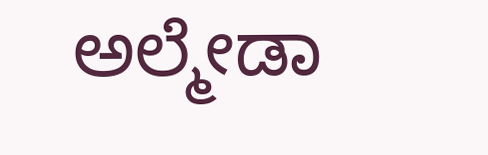ಅಲ್ಮೇಡಾ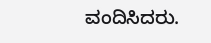ವಂದಿಸಿದರು.